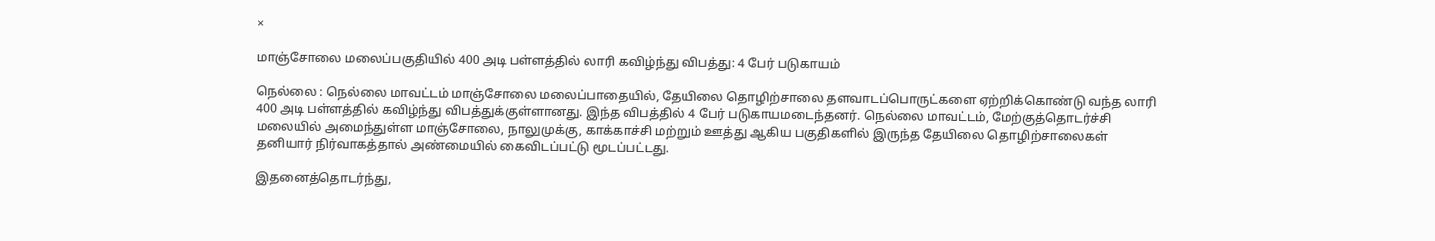×

மாஞ்சோலை மலைப்பகுதியில் 400 அடி பள்ளத்தில் லாரி கவிழ்ந்து விபத்து: 4 பேர் படுகாயம்

நெல்லை : நெல்லை மாவட்டம் மாஞ்சோலை மலைப்பாதையில், தேயிலை தொழிற்சாலை தளவாடப்பொருட்களை ஏற்றிக்கொண்டு வந்த லாரி 400 அடி பள்ளத்தில் கவிழ்ந்து விபத்துக்குள்ளானது. இந்த விபத்தில் 4 பேர் படுகாயமடைந்தனர். நெல்லை மாவட்டம், மேற்குத்தொடர்ச்சி மலையில் அமைந்துள்ள மாஞ்சோலை, நாலுமுக்கு, காக்காச்சி மற்றும் ஊத்து ஆகிய பகுதிகளில் இருந்த தேயிலை தொழிற்சாலைகள் தனியார் நிர்வாகத்தால் அண்மையில் கைவிடப்பட்டு மூடப்பட்டது.

இதனைத்தொடர்ந்து,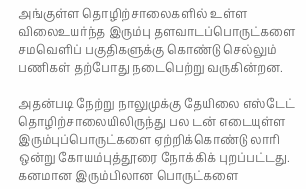அங்குள்ள தொழிற்சாலைகளில் உள்ள விலைஉயர்ந்த இரும்பு தளவாடப்பொருட்களை சமவெளிப் பகுதிகளுக்கு கொண்டு செல்லும் பணிகள் தற்போது நடைபெற்று வருகின்றன.

அதன்படி நேற்று நாலுமுக்கு தேயிலை எஸ்டேட் தொழிற்சாலையிலிருந்து பல டன் எடையுள்ள இரும்புப்பொருட்களை ஏற்றிக்கொண்டு லாரி ஒன்று கோயம்புத்தூரை நோக்கிக் புறப்பட்டது.
கனமான இரும்பிலான பொருட்களை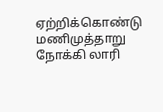ஏற்றிக்கொண்டு மணிமுத்தாறு நோக்கி லாரி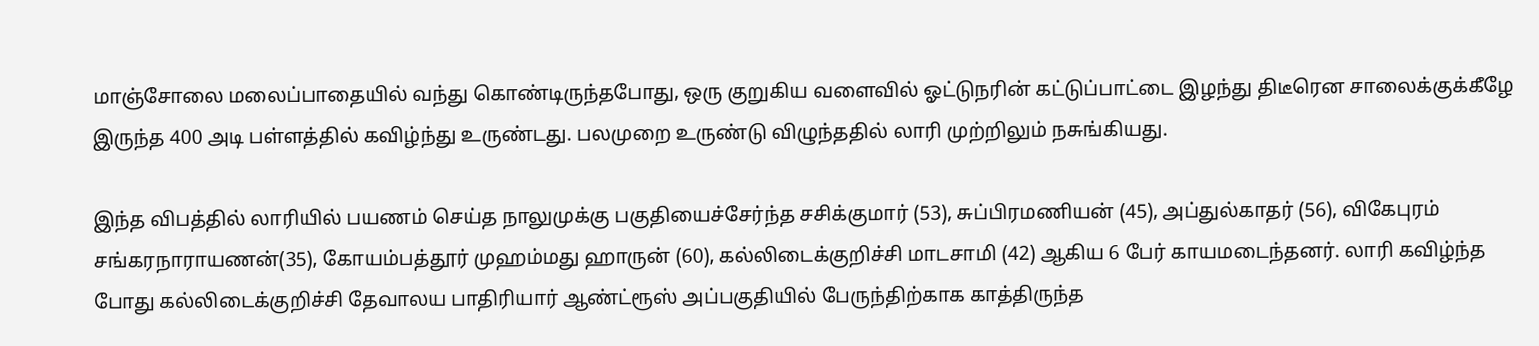மாஞ்சோலை மலைப்பாதையில் வந்து கொண்டிருந்தபோது, ஒரு குறுகிய வளைவில் ஓட்டுநரின் கட்டுப்பாட்டை இழந்து திடீரென சாலைக்குக்கீழே இருந்த 400 அடி பள்ளத்தில் கவிழ்ந்து உருண்டது. பலமுறை உருண்டு விழுந்ததில் லாரி முற்றிலும் நசுங்கியது.

இந்த விபத்தில் லாரியில் பயணம் செய்த நாலுமுக்கு பகுதியைச்சேர்ந்த சசிக்குமார் (53), சுப்பிரமணியன் (45), அப்துல்காதர் (56), விகேபுரம் சங்கரநாராயணன்(35), கோயம்பத்தூர் முஹம்மது ஹாருன் (60), கல்லிடைக்குறிச்சி மாடசாமி (42) ஆகிய 6 பேர் காயமடைந்தனர். லாரி கவிழ்ந்த போது கல்லிடைக்குறிச்சி தேவாலய பாதிரியார் ஆண்ட்ரூஸ் அப்பகுதியில் பேருந்திற்காக காத்திருந்த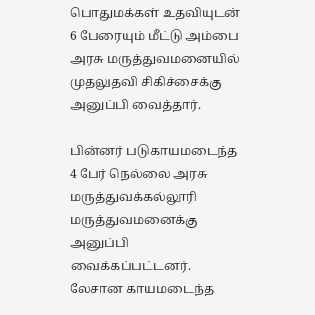பொதுமக்கள் உதவியுடன் 6 பேரையும் மீட்டு அம்பை அரசு மருத்துவமனையில் முதலுதவி சிகிச்சைக்கு அனுப்பி வைத்தார்.

பின்னர் படுகாயமடைந்த 4 பேர் நெல்லை அரசு மருத்துவக்கல்லூரி மருத்துவமனைக்கு அனுப்பி வைக்கப்பட்டனர். லேசான காயமடைந்த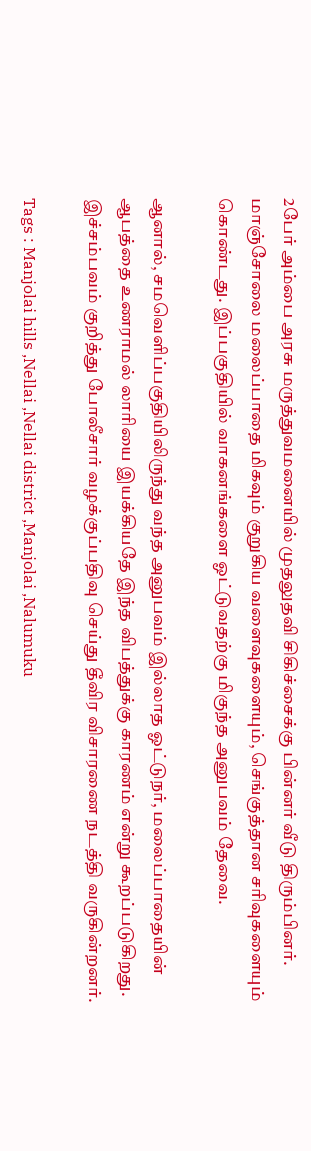2பேர் அம்பை அரசு மருத்துவமனையில் முதலுதவி சிகிச்சைக்கு பின்னர் வீடு திரும்பினர். மாஞ்சோலை மலைப்பாதை மிகவும் குறுகிய வளைவுகளையும், செங்குத்தான சரிவுகளையும் கொண்டது. இப்பகுதியில் வாகனங்களை ஓட்டுவதற்கு மிகுந்த அனுபவம் தேவை.

ஆனால், சமவெளிப்பகுதியிலிருந்து வந்த அனுபவம் இல்லாத ஓட்டுநர், மலைப்பாதையின் ஆபத்தை உணராமல் லாரியை இயக்கியதே இந்த விபத்துக்கு காரணம் என்று கூறப்படுகிறது.
இச்சம்பவம் குறித்து போலீசார் வழக்குப்பதிவு செய்து தீவிர விசாரணை நடத்தி வருகின்றனர்.

Tags : Manjolai hills ,Nellai ,Nellai district ,Manjolai ,Nalumuku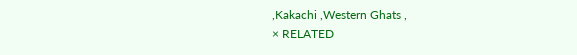,Kakachi ,Western Ghats ,
× RELATED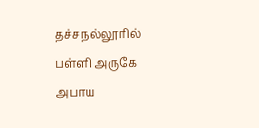தச்சநல்லூரில் பள்ளி அருகே அபாய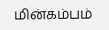மின்கம்பம்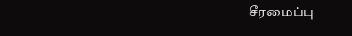சீரமைப்பு